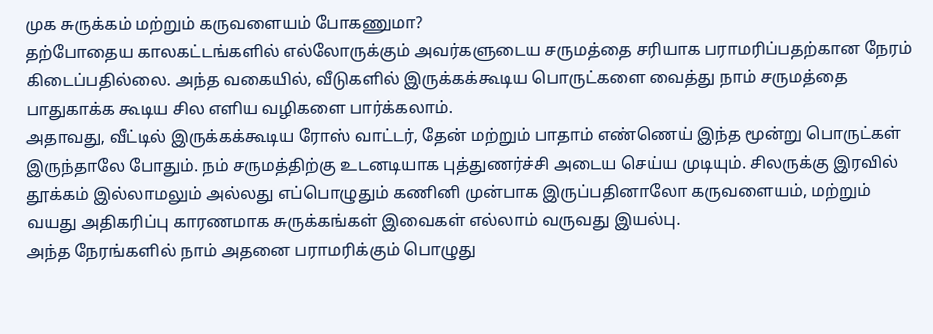முக சுருக்கம் மற்றும் கருவளையம் போகணுமா?
தற்போதைய காலகட்டங்களில் எல்லோருக்கும் அவர்களுடைய சருமத்தை சரியாக பராமரிப்பதற்கான நேரம் கிடைப்பதில்லை. அந்த வகையில், வீடுகளில் இருக்கக்கூடிய பொருட்களை வைத்து நாம் சருமத்தை பாதுகாக்க கூடிய சில எளிய வழிகளை பார்க்கலாம்.
அதாவது, வீட்டில் இருக்கக்கூடிய ரோஸ் வாட்டர், தேன் மற்றும் பாதாம் எண்ணெய் இந்த மூன்று பொருட்கள் இருந்தாலே போதும். நம் சருமத்திற்கு உடனடியாக புத்துணர்ச்சி அடைய செய்ய முடியும். சிலருக்கு இரவில் தூக்கம் இல்லாமலும் அல்லது எப்பொழுதும் கணினி முன்பாக இருப்பதினாலோ கருவளையம், மற்றும் வயது அதிகரிப்பு காரணமாக சுருக்கங்கள் இவைகள் எல்லாம் வருவது இயல்பு.
அந்த நேரங்களில் நாம் அதனை பராமரிக்கும் பொழுது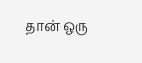தான் ஒரு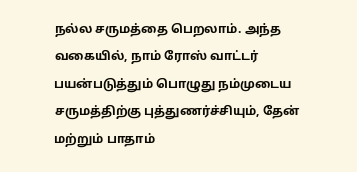நல்ல சருமத்தை பெறலாம். அந்த வகையில், நாம் ரோஸ் வாட்டர் பயன்படுத்தும் பொழுது நம்முடைய சருமத்திற்கு புத்துணர்ச்சியும், தேன் மற்றும் பாதாம்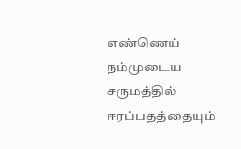எண்ணெய் நம்முடைய சருமத்தில் ஈரப்பதத்தையும்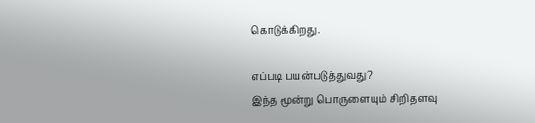கொடுக்கிறது.

எப்படி பயன்படுத்துவது?
இந்த மூன்று பொருளையும் சிறிதளவு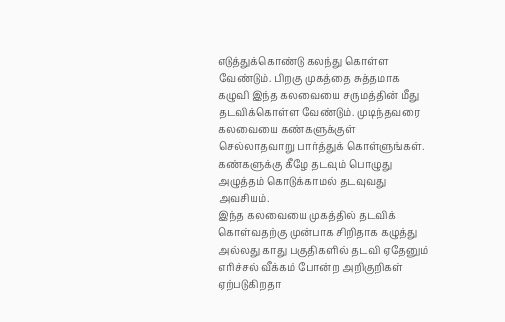எடுத்துக்கொண்டு கலந்து கொள்ள வேண்டும். பிறகு முகத்தை சுத்தமாக கழுவி இந்த கலவையை சருமத்தின் மீது தடவிக்கொள்ள வேண்டும். முடிந்தவரை கலவையை கண்களுக்குள் செல்லாதவாறு பார்த்துக் கொள்ளுங்கள். கண்களுக்கு கீழே தடவும் பொழுது அழுத்தம் கொடுக்காமல் தடவுவது அவசியம்.
இந்த கலவையை முகத்தில் தடவிக் கொள்வதற்கு முன்பாக சிறிதாக கழுத்து அல்லது காது பகுதிகளில் தடவி ஏதேனும் எரிச்சல் வீக்கம் போன்ற அறிகுறிகள் ஏற்படுகிறதா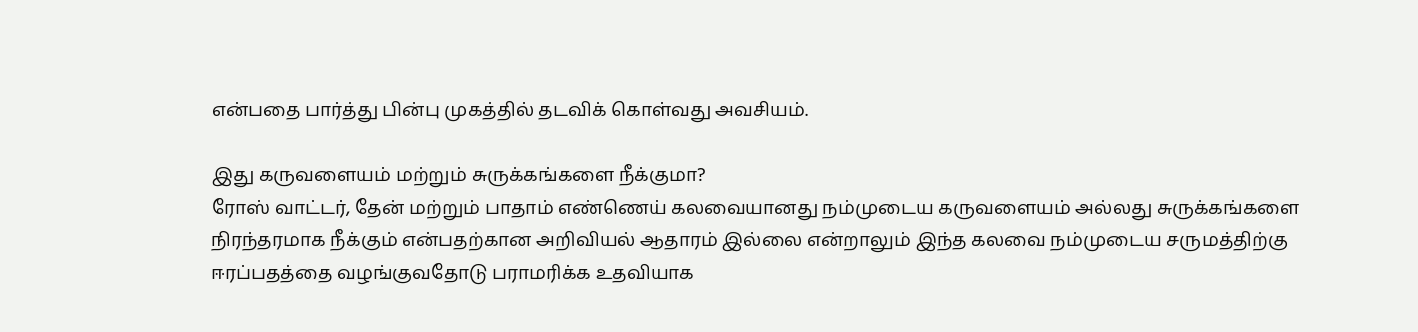என்பதை பார்த்து பின்பு முகத்தில் தடவிக் கொள்வது அவசியம்.

இது கருவளையம் மற்றும் சுருக்கங்களை நீக்குமா?
ரோஸ் வாட்டர், தேன் மற்றும் பாதாம் எண்ணெய் கலவையானது நம்முடைய கருவளையம் அல்லது சுருக்கங்களை நிரந்தரமாக நீக்கும் என்பதற்கான அறிவியல் ஆதாரம் இல்லை என்றாலும் இந்த கலவை நம்முடைய சருமத்திற்கு ஈரப்பதத்தை வழங்குவதோடு பராமரிக்க உதவியாக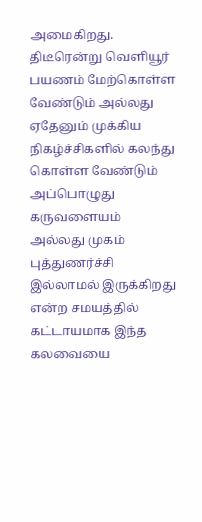அமைகிறது.
திடீரென்று வெளியூர் பயணம் மேற்கொள்ள வேண்டும் அல்லது ஏதேனும் முக்கிய நிகழ்ச்சிகளில் கலந்து கொள்ள வேண்டும் அப்பொழுது கருவளையம் அல்லது முகம் புத்துணர்ச்சி இல்லாமல் இருக்கிறது என்ற சமயத்தில் கட்டாயமாக இந்த கலவையை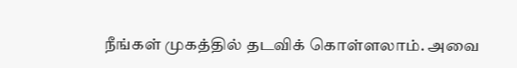நீங்கள் முகத்தில் தடவிக் கொள்ளலாம். அவை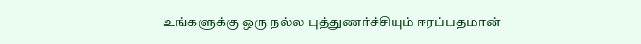உங்களுக்கு ஒரு நல்ல புத்துணர்ச்சியும் ஈரப்பதமான்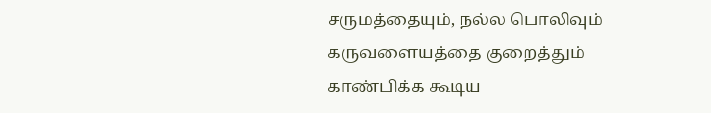சருமத்தையும், நல்ல பொலிவும் கருவளையத்தை குறைத்தும் காண்பிக்க கூடிய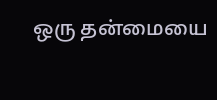ஒரு தன்மையை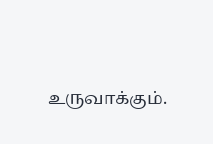உருவாக்கும்.